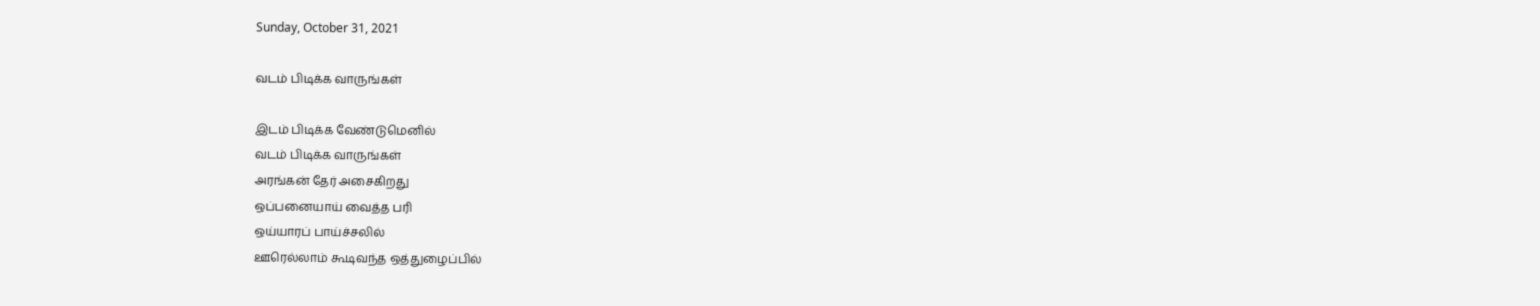Sunday, October 31, 2021

வடம் பிடிக்க வாருங்கள்

இடம் பிடிக்க வேண்டுமெனில்
வடம் பிடிக்க வாருங்கள்
அரங்கன் தேர் அசைகிறது
ஒப்பனையாய் வைத்த பரி
ஒய்யாரப் பாய்ச்சலில்
ஊரெல்லாம் கூடிவந்த ஒத்துழைப்பில்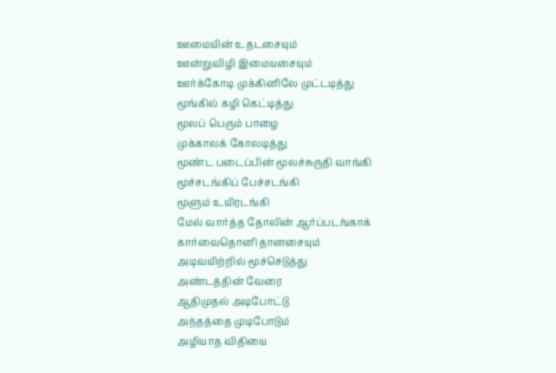ஊமையின் உதடசையும்
ஊன்றுவிழி இமையசையும்
ஊர்க்கோடி முக்கினிலே முட்டடித்து
மூங்கில் கழி கெட்டித்து
மூலப் பெரும் பாழை
முக்காலக் கோலடித்து
மூண்ட படைப்பின் மூலச்சுருதி வாங்கி
மூச்சடங்கிப் பேச்சடங்கி
மூளும் உயிரடங்கி
மேல் வார்த்த தோலின் ஆர்ப்படங்காக்
கார்வைதொனி தானசையும்
அடிவயிற்றில் மூச்செடுத்து
அண்டத்தின் வேரை
ஆதிமுதல் அடிபோட்டு
அந்தத்தை முடிபோடும்
அழியாத விதியை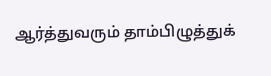ஆர்த்துவரும் தாம்பிழுத்துக்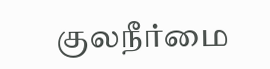குலநீர்மை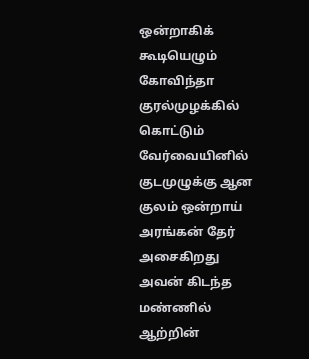ஒன்றாகிக்
கூடியெழும் கோவிந்தா குரல்முழக்கில்
கொட்டும் வேர்வையினில்
குடமுழுக்கு ஆன குலம் ஒன்றாய்
அரங்கன் தேர் அசைகிறது
அவன் கிடந்த மண்ணில்
ஆற்றின்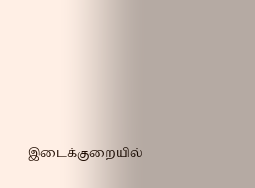இடைக்குறையில்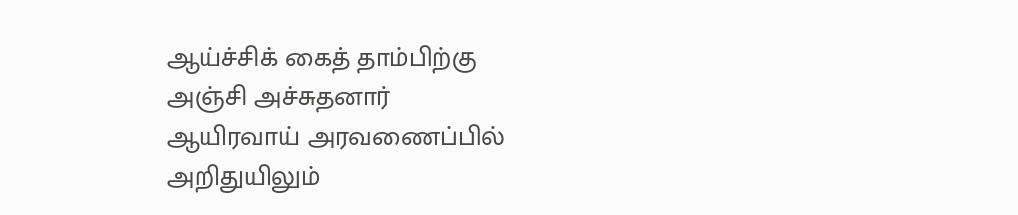ஆய்ச்சிக் கைத் தாம்பிற்கு
அஞ்சி அச்சுதனார்
ஆயிரவாய் அரவணைப்பில்
அறிதுயிலும்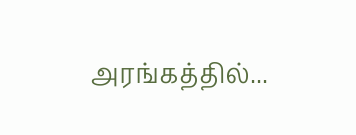அரங்கத்தில்...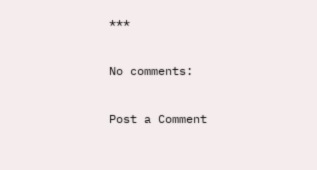***

No comments:

Post a Comment